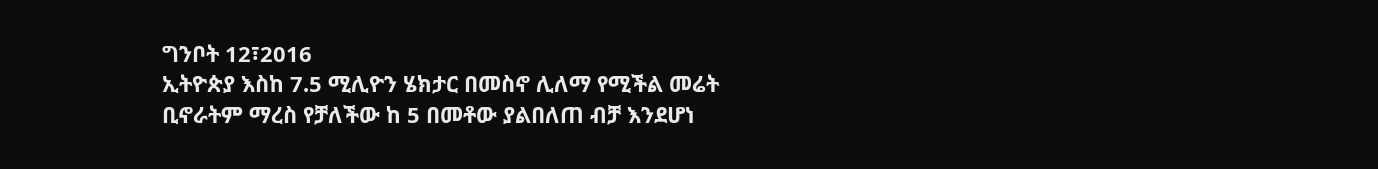ግንቦት 12፣2016
ኢትዮጵያ እስከ 7.5 ሚሊዮን ሄክታር በመስኖ ሊለማ የሚችል መሬት ቢኖራትም ማረስ የቻለችው ከ 5 በመቶው ያልበለጠ ብቻ እንደሆነ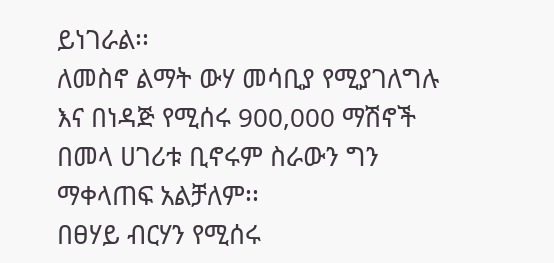ይነገራል፡፡
ለመስኖ ልማት ውሃ መሳቢያ የሚያገለግሉ እና በነዳጅ የሚሰሩ 900,000 ማሽኖች በመላ ሀገሪቱ ቢኖሩም ስራውን ግን ማቀላጠፍ አልቻለም፡፡
በፀሃይ ብርሃን የሚሰሩ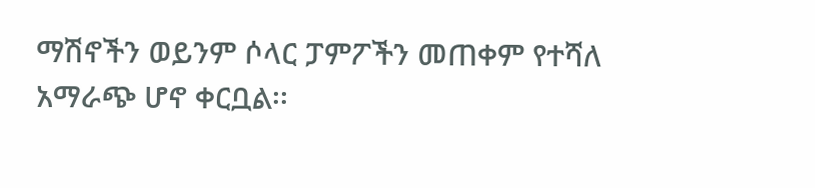ማሽኖችን ወይንም ሶላር ፓምፖችን መጠቀም የተሻለ አማራጭ ሆኖ ቀርቧል፡፡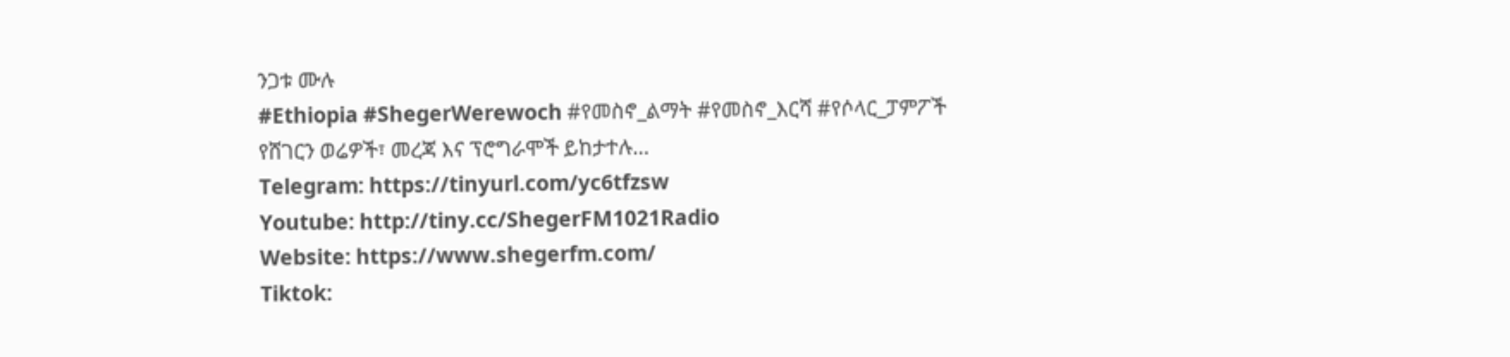ንጋቱ ሙሉ
#Ethiopia #ShegerWerewoch #የመስኖ_ልማት #የመስኖ_እርሻ #የሶላር_ፓምፖች
የሸገርን ወሬዎች፣ መረጃ እና ፕሮግራሞች ይከታተሉ…
Telegram: https://tinyurl.com/yc6tfzsw
Youtube: http://tiny.cc/ShegerFM1021Radio
Website: https://www.shegerfm.com/
Tiktok: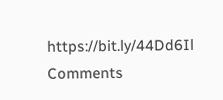https://bit.ly/44Dd6Il
Comments